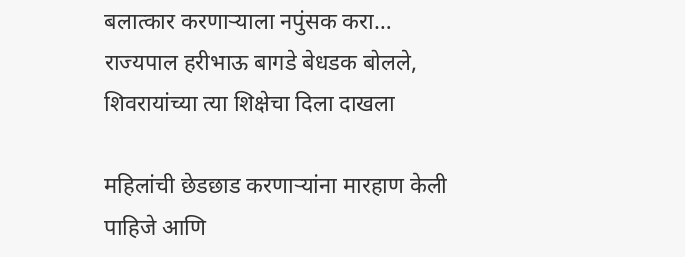बलात्कार करणाऱ्याला नपुंसक करा… राज्यपाल हरीभाऊ बागडे बेधडक बोलले, शिवरायांच्या त्या शिक्षेचा दिला दाखला

महिलांची छेडछाड करणाऱ्यांना मारहाण केली पाहिजे आणि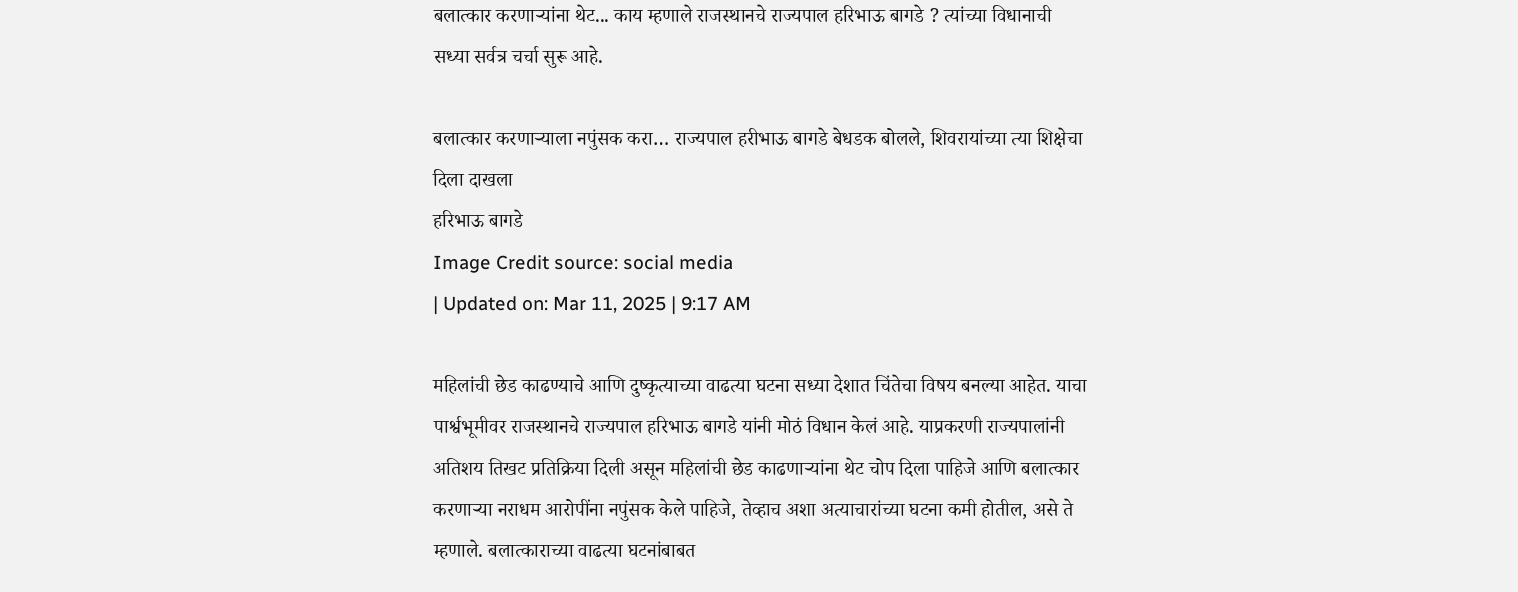बलात्कार करणाऱ्यांना थेट... काय म्हणाले राजस्थानचे राज्यपाल हरिभाऊ बागडे ? त्यांच्या विधानाची सध्या सर्वत्र चर्चा सुरू आहे.

बलात्कार करणाऱ्याला नपुंसक करा… राज्यपाल हरीभाऊ बागडे बेधडक बोलले, शिवरायांच्या त्या शिक्षेचा दिला दाखला
हरिभाऊ बागडे
Image Credit source: social media
| Updated on: Mar 11, 2025 | 9:17 AM

महिलांची छेड काढण्याचे आणि दुष्कृत्याच्या वाढत्या घटना सध्या देशात चिंतेचा विषय बनल्या आहेत. याचा पार्श्वभूमीवर राजस्थानचे राज्यपाल हरिभाऊ बागडे यांनी मोठं विधान केलं आहे. याप्रकरणी राज्यपालांनी अतिशय तिखट प्रतिक्रिया दिली असून महिलांची छेड काढणाऱ्यांना थेट चोप दिला पाहिजे आणि बलात्कार करणाऱ्या नराधम आरोपींना नपुंसक केले पाहिजे, तेव्हाच अशा अत्याचारांच्या घटना कमी होतील, असे ते म्हणाले. बलात्काराच्या वाढत्या घटनांबाबत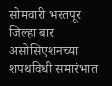सोमवारी भरतपूर जिल्हा बार असोसिएशनच्या शपथविधी समारंभात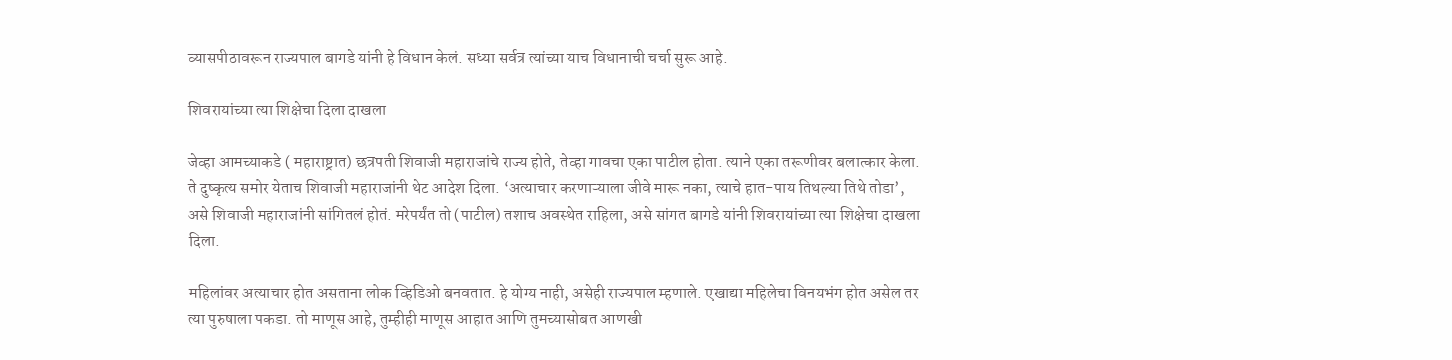व्यासपीठावरून राज्यपाल बागडे यांनी हे विधान केलं. सध्या सर्वत्र त्यांच्या याच विधानाची चर्चा सुरू आहे.

शिवरायांच्या त्या शिक्षेचा दिला दाखला

जेव्हा आमच्याकडे ( महाराष्ट्रात) छत्रपती शिवाजी महाराजांचे राज्य होते, तेव्हा गावचा एका पाटील होता. त्याने एका तरूणीवर बलात्कार केला. ते दुष्कृत्य समोर येताच शिवाजी महाराजांनी थेट आदेश दिला. ‘अत्याचार करणाऱ्याला जीवे मारू नका, त्याचे हात-पाय तिथल्या तिथे तोडा’, असे शिवाजी महाराजांनी सांगितलं होतं. मरेपर्यंत तो (पाटील) तशाच अवस्थेत राहिला, असे सांगत बागडे यांनी शिवरायांच्या त्या शिक्षेचा दाखला दिला.

महिलांवर अत्याचार होत असताना लोक व्हिडिओ बनवतात. हे योग्य नाही, असेही राज्यपाल म्हणाले. एखाद्या महिलेचा विनयभंग होत असेल तर त्या पुरुषाला पकडा. तो माणूस आहे, तुम्हीही माणूस आहात आणि तुमच्यासोबत आणखी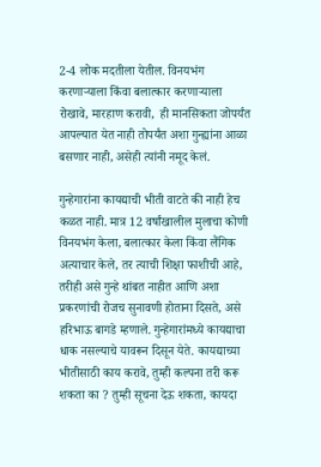2-4 लोक मदतीला येतील. विनयभंग करणाऱ्याला किंवा बलात्कार करणाऱ्याला रोखावे, मारहाण करावी,  ही मानसिकता जोपर्यंत आपल्यात येत नाही तोपर्यंत अशा गुन्ह्यांना आळा बसणार नाही, असेही त्यांनी नमूद केलं.

गुन्हेगारांना कायद्याची भीती वाटते की नाही हेच कळत नाही. मात्र 12 वर्षांखालील मुलाचा कोणी विनयभंग केला, बलात्कार केला किंवा लैंगिक अत्याचार केले, तर त्याची शिक्षा फाशीची आहे, तरीही असे गुन्हे थांबत नाहीत आणि अशा प्रकरणांची रोजच सुनावणी होताना दिसते, असे हरिभाऊ बागडे म्हणाले. गुन्हेगारांमध्ये कायद्याचा धाक नसल्याचे यावरून दिसून येते. कायद्याच्या भीतीसाठी काय करावे, तुम्ही कल्पना तरी करू शकता का ? तुम्ही सूचना देऊ शकता, कायदा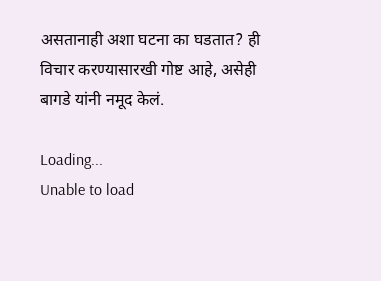असतानाही अशा घटना का घडतात? ही विचार करण्यासारखी गोष्ट आहे, असेही बागडे यांनी नमूद केलं.

Loading...
Unable to load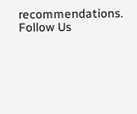recommendations.
Follow Us